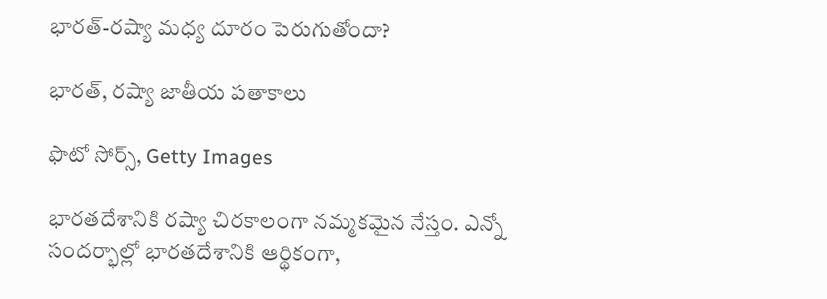భారత్‌-రష్యా మధ్య దూరం పెరుగుతోందా?

భారత్, రష్యా జాతీయ పతాకాలు

ఫొటో సోర్స్, Getty Images

భారతదేశానికి రష్యా చిరకాలంగా నమ్మకమైన నేస్తం. ఎన్నో సందర్భాల్లో భారతదేశానికి ఆర్థికంగా,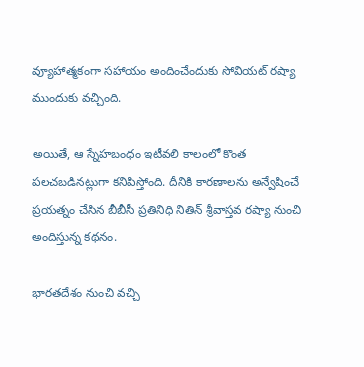వ్యూహాత్మకంగా సహాయం అందించేందుకు సోవియట్ రష్యా ముందుకు వచ్చింది.

అయితే, ఆ స్నేహబంధం ఇటీవలి కాలంలో కొంత పలచబడినట్లుగా కనిపిస్తోంది. దీనికి కారణాలను అన్వేషించే ప్రయత్నం చేసిన బీబీసీ ప్రతినిధి నితిన్ శ్రీవాస్తవ రష్యా నుంచి అందిస్తున్న కథనం.

భారతదేశం నుంచి వచ్చి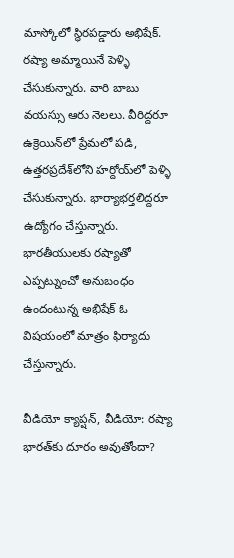మాస్కోలో స్థిరపడ్డారు అభిషేక్. రష్యా అమ్మాయినే పెళ్ళి చేసుకున్నారు. వారి బాబు వయస్సు ఆరు నెలలు. వీరిద్దరూ ఉక్రెయిన్‌లో ప్రేమలో పడి, ఉత్తరప్రదేశ్‌లోని హర్దోయ్‌లో పెళ్ళి చేసుకున్నారు. భార్యాభర్తలిద్దరూ ఉద్యోగం చేస్తున్నారు. భారతీయులకు రష్యాతో ఎప్పట్నుంచో అనుబంధం ఉందంటున్న అభిషేక్ ఓ విషయంలో మాత్రం ఫిర్యాదు చేస్తున్నారు.

వీడియో క్యాప్షన్, వీడియో: రష్యా భారత్‌కు దూరం అవుతోందా?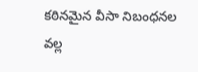కఠినమైన వీసా నిబంధనల వల్ల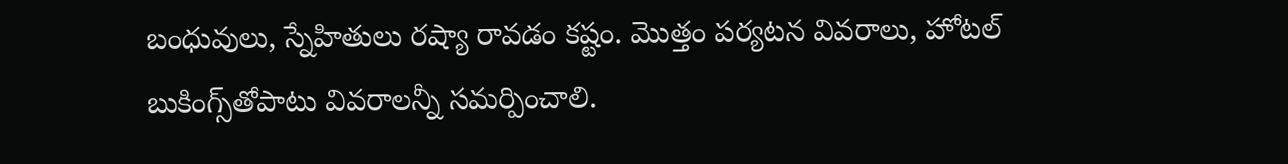బంధువులు, స్నేహితులు రష్యా రావడం కష్టం. మొత్తం పర్యటన వివరాలు, హోటల్ బుకింగ్స్‌తోపాటు వివరాలన్నీ సమర్పించాలి.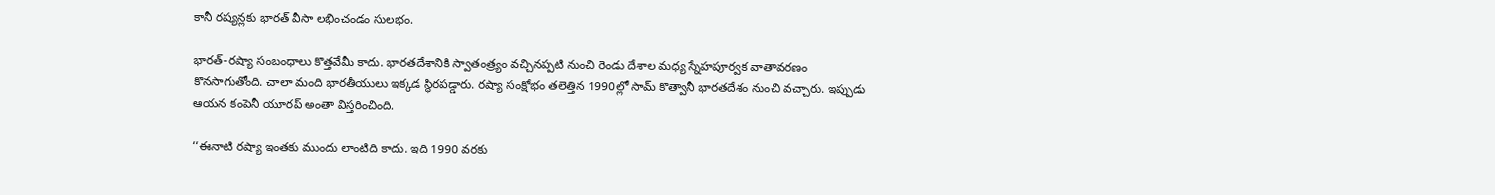కానీ రష్యన్లకు భారత్ వీసా లభించండం సులభం.

భారత్-రష్యా సంబంధాలు కొత్తవేమీ కాదు. భారతదేశానికి స్వాతంత్ర్యం వచ్చినప్పటి నుంచి రెండు దేశాల మధ్య స్నేహపూర్వక వాతావరణం కొనసాగుతోంది. చాలా మంది భారతీయులు ఇక్కడ స్థిరపడ్డారు. రష్యా సంక్షోభం తలెత్తిన 1990ల్లో సామ్ కొత్వానీ భారతదేశం నుంచి వచ్చారు. ఇప్పుడు ఆయన కంపెనీ యూరప్ అంతా విస్తరించింది.

‘‘ఈనాటి రష్యా ఇంతకు ముందు లాంటిది కాదు. ఇది 1990 వరకు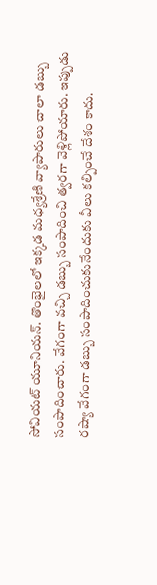సోవియట్ యూనియన్. తొంభైలలో ఇక్కడ మధ్యశ్రేణి వ్యాపారులు చాలా డబ్బు సంపాదించారు. వేగంగా వచ్చి డబ్బు సంపాదించి త్వరగా వెళ్లిపోయారు. ఇప్పుడు రష్యా వేగంగా డబ్బు సంపాదించుకునేందుకు వీలు కల్పించే దేశం కాదు.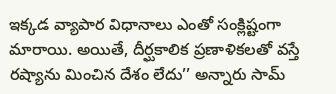ఇక్కడ వ్యాపార విధానాలు ఎంతో సంక్లిష్టంగా మారాయి. అయితే, దీర్ఘకాలిక ప్రణాళికలతో వస్తే రష్యాను మించిన దేశం లేదు’’ అన్నారు సామ్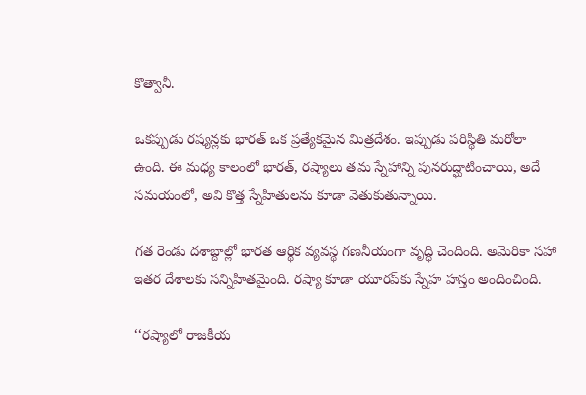కొత్వానీ.

ఒకప్పుడు రష్యన్లకు భారత్ ఒక ప్రత్యేకమైన మిత్రదేశం. ఇప్పుడు పరిస్థితి మరోలా ఉంది. ఈ మధ్య కాలంలో భారత్, రష్యాలు తమ స్నేహాన్ని పునరుద్ఘాటించాయి, అదే సమయంలో, అవి కొత్త స్నేహితులను కూడా వెతుకుతున్నాయి.

గత రెండు దశాబ్దాల్లో భారత ఆర్థిక వ్యవస్థ గణనీయంగా వృద్ధి చెందింది. అమెరికా సహా ఇతర దేశాలకు సన్నిహితమైంది. రష్యా కూడా యూరప్‌కు స్నేహ హస్తం అందించింది.

‘‘రష్యాలో రాజకీయ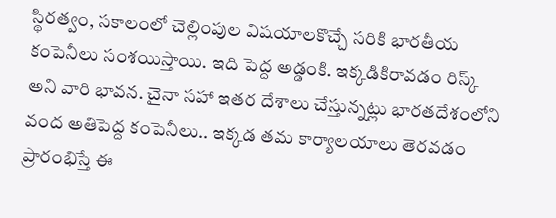స్థిరత్వం, సకాలంలో చెల్లింపుల విషయాలకొచ్చే సరికి భారతీయ కంపెనీలు సంశయిస్తాయి. ఇది పెద్ద అడ్డంకి. ఇక్కడికిరావడం రిస్క్ అని వారి భావన. చైనా సహా ఇతర దేశాలు చేస్తున్నట్లు భారతదేశంలోని వంద అతిపెద్ద కంపెనీలు.. ఇక్కడ తమ కార్యాలయాలు తెరవడం ప్రారంభిస్తే ఈ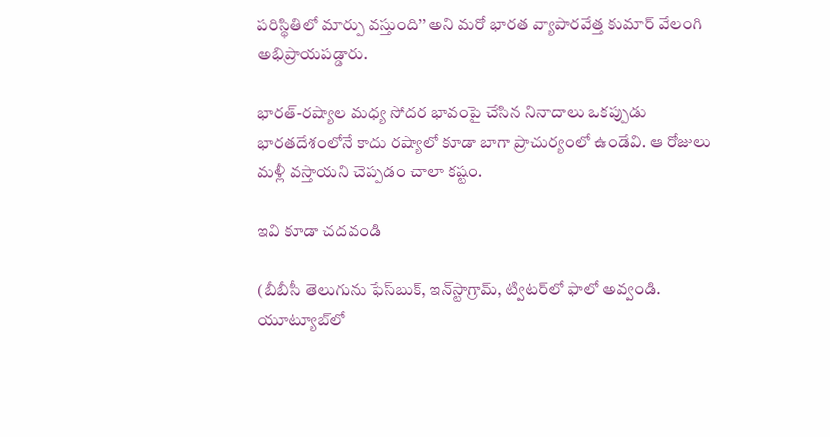పరిస్థితిలో మార్పు వస్తుంది’’ అని మరో భారత వ్యాపారవేత్త కుమార్ వేలంగి అభిప్రాయపడ్డారు.

భారత్-రష్యాల మధ్య సోదర భావంపై చేసిన నినాదాలు ఒకప్పుడు భారతదేశంలోనే కాదు రష్యాలో కూడా బాగా ప్రాచుర్యంలో ఉండేవి. ఆ రోజులు మళ్లీ వస్తాయని చెప్పడం చాలా కష్టం.

ఇవి కూడా చదవండి

(బీబీసీ తెలుగును ఫేస్‌బుక్, ఇన్‌స్టాగ్రామ్‌, ట్విటర్‌లో ఫాలో అవ్వండి. యూట్యూబ్‌లో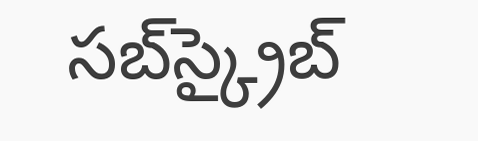సబ్‌స్క్రైబ్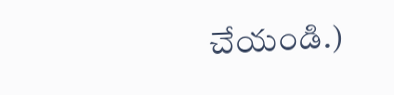చేయండి.)